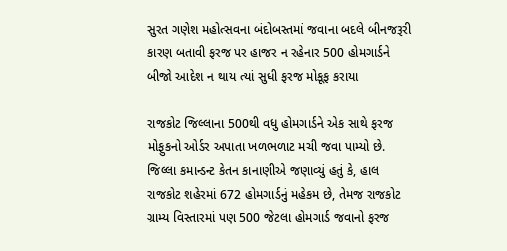સુરત ગણેશ મહોત્સવના બંદોબસ્તમાં જવાના બદલે બીનજરૂરી કારણ બતાવી ફરજ પર હાજર ન રહેનાર 500 હોમગાર્ડને બીજો આદેશ ન થાય ત્યાં સુધી ફરજ મોકૂફ કરાયા

રાજકોટ જિલ્લાના 500થી વધુ હોમગાર્ડને એક સાથે ફરજ મોફુકનો ઓર્ડર અપાતા ખળભળાટ મચી જવા પામ્યો છે. જિલ્લા કમાન્ડન્ટ કેતન કાનાણીએ જણાવ્યું હતું કે, હાલ રાજકોટ શહેરમાં 672 હોમગાર્ડનું મહેકમ છે, તેમજ રાજકોટ ગ્રામ્ય વિસ્તારમાં પણ 500 જેટલા હોમગાર્ડ જવાનો ફરજ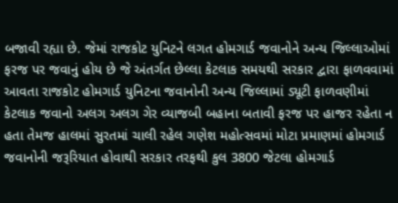બજાવી રહ્યા છે. જેમાં રાજકોટ યુનિટને લગત હોમગાર્ડ જવાનોને અન્ય જિલ્લાઓમાં ફરજ પર જવાનું હોય છે જે અંતર્ગત છેલ્લા કેટલાક સમયથી સરકાર દ્વારા ફાળવવામાં આવતા રાજકોટ હોમગાર્ડ યુનિટના જવાનોની અન્ય જિલ્લામાં ડ્યૂટી ફાળવણીમાં કેટલાક જવાનો અલગ અલગ ગેર વ્યાજબી બહાના બતાવી ફરજ પર હાજર રહેતા ન હતા તેમજ હાલમાં સુરતમાં ચાલી રહેલ ગણેશ મહોત્સવમાં મોટા પ્રમાણમાં હોમગાર્ડ જવાનોની જરૂરિયાત હોવાથી સરકાર તરફથી કુલ 3800 જેટલા હોમગાર્ડ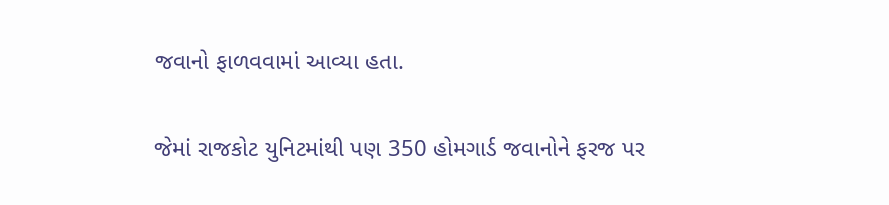જવાનો ફાળવવામાં આવ્યા હતા.

જેમાં રાજકોટ યુનિટમાંથી પણ 350 હોમગાર્ડ જવાનોને ફરજ પર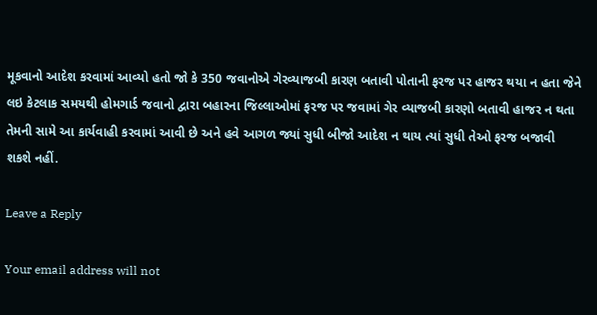મૂકવાનો આદેશ કરવામાં આવ્યો હતો જો કે 350 જવાનોએ ગેરવ્યાજબી કારણ બતાવી પોતાની ફરજ પર હાજર થયા ન હતા જેને લઇ કેટલાક સમયથી હોમગાર્ડ જવાનો દ્વારા બહારના જિલ્લાઓમાં ફરજ પર જવામાં ગેર વ્યાજબી કારણો બતાવી હાજર ન થતા તેમની સામે આ કાર્યવાહી કરવામાં આવી છે અને હવે આગળ જ્યાં સુધી બીજો આદેશ ન થાય ત્યાં સુધી તેઓ ફરજ બજાવી શકશે નહીં.

Leave a Reply

Your email address will not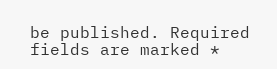be published. Required fields are marked *